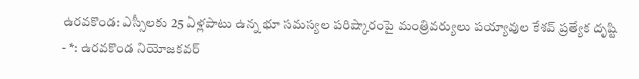ఉరవకొండ: ఎస్సీలకు 25 ఏళ్లపాటు ఉన్న భూ సమస్యల పరిష్కారంపై మంత్రివర్యులు పయ్యావుల కేశవ్ ప్రత్యేక దృష్టి
- *: ఉరవకొండ నియోజకవర్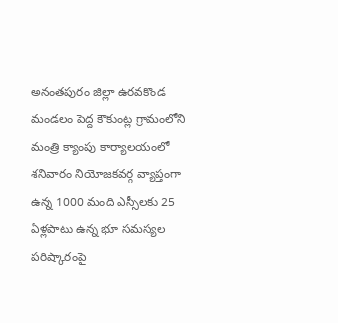అనంతపురం జిల్లా ఉరవకొండ మండలం పెద్ద కౌకుంట్ల గ్రామంలోని మంత్రి క్యాంపు కార్యాలయంలో శనివారం నియోజకవర్గ వ్యాప్తంగా ఉన్న 1000 మంది ఎస్సీలకు 25 ఏళ్లపాటు ఉన్న భూ సమస్యల పరిష్కారంపై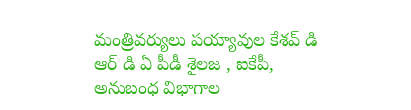మంత్రివర్యులు పయ్యావుల కేశవ్ డి ఆర్ డి ఏ పీడీ శైలజ , ఐకేపీ, అనుబంధ విభాగాల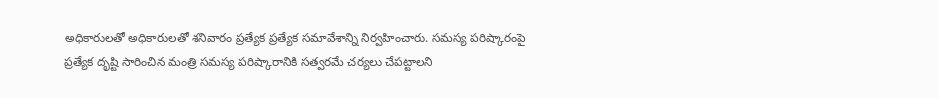అధికారులతో అధికారులతో శనివారం ప్రత్యేక ప్రత్యేక సమావేశాన్ని నిర్వహించారు. సమస్య పరిష్కారంపై ప్రత్యేక దృష్టి సారించిన మంత్రి సమస్య పరిష్కారానికి సత్వరమే చర్యలు చేపట్టాలని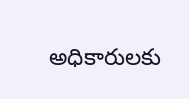అధికారులకు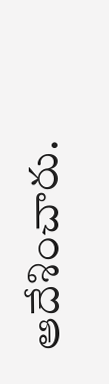ఆదేశించారు.